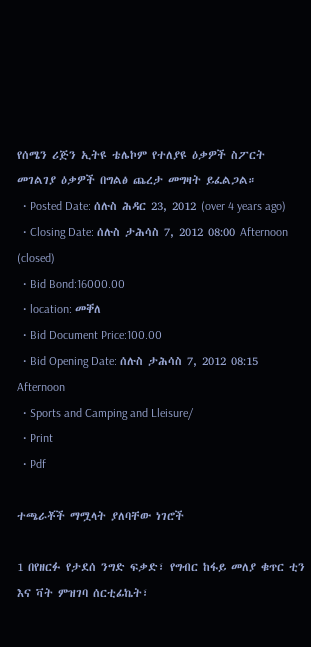የሰሜን ሪጅን ኢትዩ ቴሌኮም የተለያዩ ዕቃዎች ስፖርት መገልገያ ዕቃዎች በግልፅ ጨረታ መግዛት ይፈልጋል።
  • Posted Date: ሰሉስ ሕዳር 23, 2012 (over 4 years ago)
  • Closing Date: ሰሉስ ታሕሳስ 7, 2012 08:00 Afternoon (closed)
  • Bid Bond:16000.00
  • location: መቐለ
  • Bid Document Price:100.00
  • Bid Opening Date: ሰሉስ ታሕሳስ 7, 2012 08:15 Afternoon
  • Sports and Camping and Lleisure/
  • Print
  • Pdf

ተጫራቾች ማሟላት ያለባቸው ነገሮች

1 በየዘርፉ የታደሰ ንግድ ፍቃድ፣ የግብር ከፋይ መለያ ቁጥር ቲን እና ቫት ምዝገባ ሰርቲፊኬት፣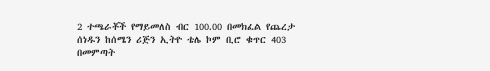2 ተጫራቾች የማይመለስ ብር 100.00 በመክፈል የጨረታ ሰነዱን ከሰሜን ሪጅን ኢትዮ ቴሌ ኮም ቢሮ ቁጥር 403 በመምጣት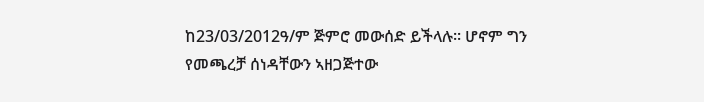ከ23/03/2012ዓ/ም ጅምሮ መውሰድ ይችላሉ፡፡ ሆኖም ግን የመጫረቻ ሰነዳቸውን ኣዘጋጅተው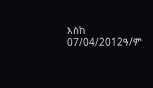እስከ 07/04/2012ዓ/ም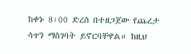ከቀኑ 8፡00 ድረስ በተዘጋጀው የጨረታ ሳጥን ማስገባት ይኖርባቸዋል። ከዚህ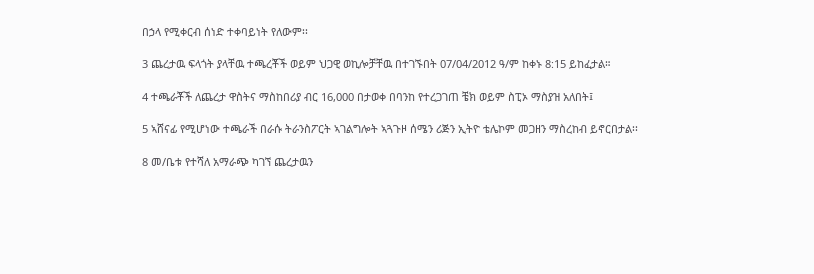በኃላ የሚቀርብ ሰነድ ተቀባይነት የለውም፡፡

3 ጨረታዉ ፍላጎት ያላቸዉ ተጫረቾች ወይም ህጋዊ ወኪሎቻቸዉ በተገኙበት 07/04/2012 ዓ/ም ከቀኑ 8:15 ይከፈታል።

4 ተጫራቾች ለጨረታ ዋስትና ማስከበሪያ ብር 16,000 በታወቀ በባንከ የተረጋገጠ ቼክ ወይም ስፒኦ ማስያዝ አለበት፤

5 ኣሸናፊ የሚሆነው ተጫራች በራሱ ትራንስፖርት ኣገልግሎት ኣጓጉዞ ሰሜን ሪጅን ኢትዮ ቴሌኮም መጋዘን ማስረከብ ይኖርበታል፡፡

8 መ/ቤቱ የተሻለ አማራጭ ካገኘ ጨረታዉን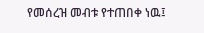የመሰረዝ መብቱ የተጠበቀ ነዉ፤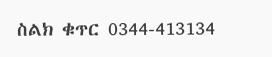ስልክ ቁጥር 0344-413134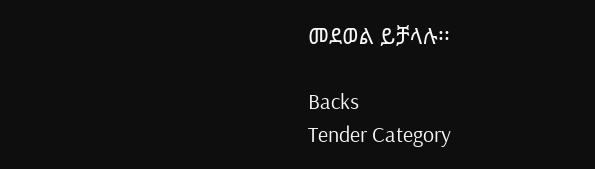መደወል ይቻላሉ፡፡

Backs
Tender Category